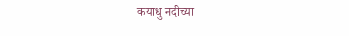कयाधु नदीच्या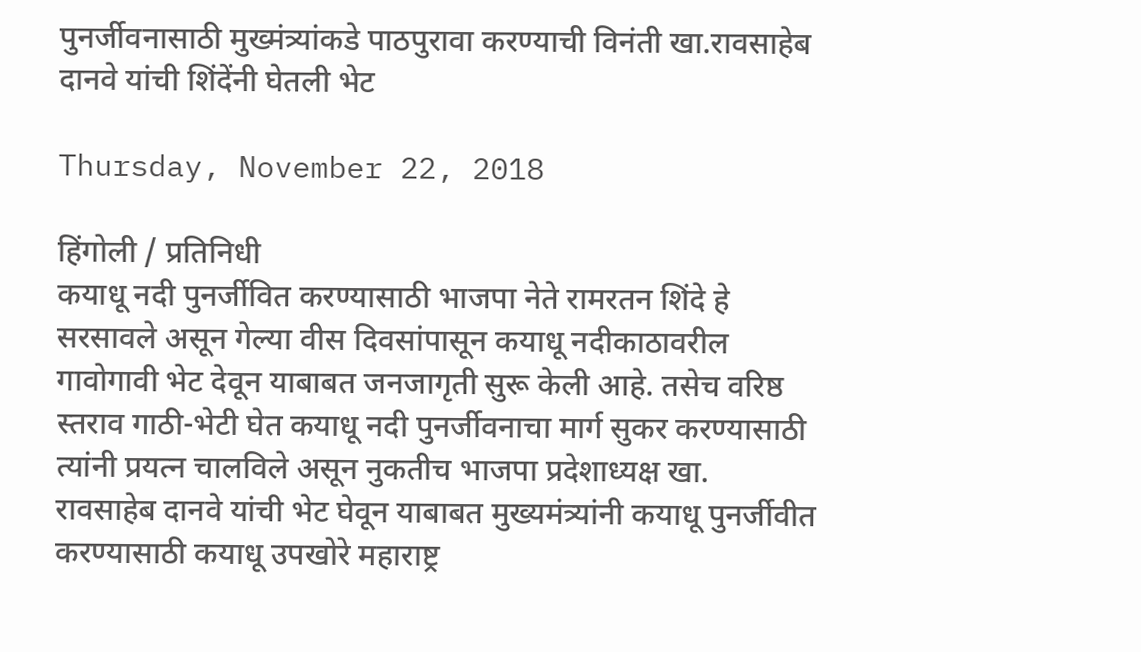पुनर्जीवनासाठी मुख्मंत्र्यांकडे पाठपुरावा करण्याची विनंती खा.रावसाहेब दानवे यांची शिंदेंनी घेतली भेट

Thursday, November 22, 2018

हिंगोली / प्रतिनिधी
कयाधू नदी पुनर्जीवित करण्यासाठी भाजपा नेते रामरतन शिंदे हे सरसावले असून गेल्या वीस दिवसांपासून कयाधू नदीकाठावरील गावोगावी भेट देवून याबाबत जनजागृती सुरू केली आहे. तसेच वरिष्ठ स्तराव गाठी-भेटी घेत कयाधू नदी पुनर्जीवनाचा मार्ग सुकर करण्यासाठी त्यांनी प्रयत्न चालविले असून नुकतीच भाजपा प्रदेशाध्यक्ष खा. रावसाहेब दानवे यांची भेट घेवून याबाबत मुख्यमंत्र्यांनी कयाधू पुनर्जीवीत करण्यासाठी कयाधू उपखोरे महाराष्ट्र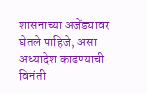शासनाच्या अजेंड्यावर घेतले पाहिजे, असा अध्यादेश काढण्याची विनंती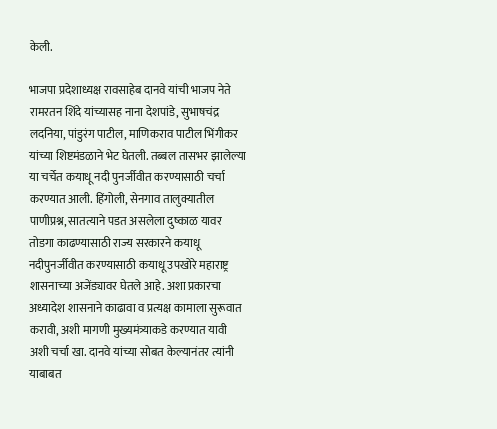केली.

भाजपा प्रदेशाध्यक्ष रावसाहेब दानवे यांची भाजप नेते रामरतन शिंदे यांच्यासह नाना देशपांडे, सुभाषचंद्र लदनिया, पांडुरंग पाटील, माणिकराव पाटील भिंगीकर यांच्या शिष्टमंडळाने भेट घेतली. तब्बल तासभर झालेल्या या चर्चेत कयाधू नदी पुनर्जीवीत करण्यासाठी चर्चा करण्यात आली. हिंगोली, सेनगाव तालुक्यातील पाणीप्रश्न, सातत्याने पडत असलेला दुष्काळ यावर तोडगा काढण्यासाठी राज्य सरकारने कयाधू नदीपुनर्जीवीत करण्यासाठी कयाधू उपखोरे महाराष्ट्र शासनाच्या अजेंड्यावर घेतले आहे. अशा प्रकारचा अध्यादेश शासनाने काढावा व प्रत्यक्ष कामाला सुरूवात करावी, अशी मागणी मुख्यमंत्र्याकडे करण्यात यावी अशी चर्चा खा. दानवे यांच्या सोबत केल्यानंतर त्यांनी याबाबत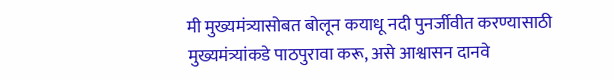मी मुख्यमंत्र्यासोबत बोलून कयाधू नदी पुनर्जीवीत करण्यासाठी मुख्यमंत्र्यांकडे पाठपुरावा करू, असे आश्वासन दानवे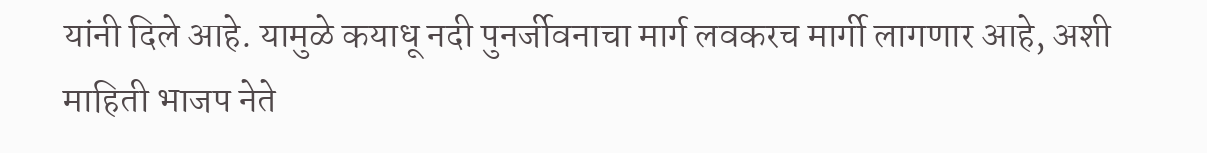यांनी दिले आहे. यामुळे कयाधू नदी पुनर्जीवनाचा मार्ग लवकरच मार्गी लागणार आहे, अशी माहिती भाजप नेते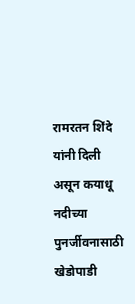रामरतन शिंदे यांनी दिली असून कयाधू नदीच्या पुनर्जीवनासाठी खेडोपाडी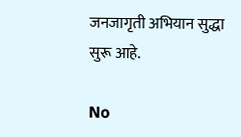जनजागृती अभियान सुद्धा सुरू आहे.

No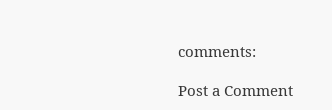comments:

Post a Comment